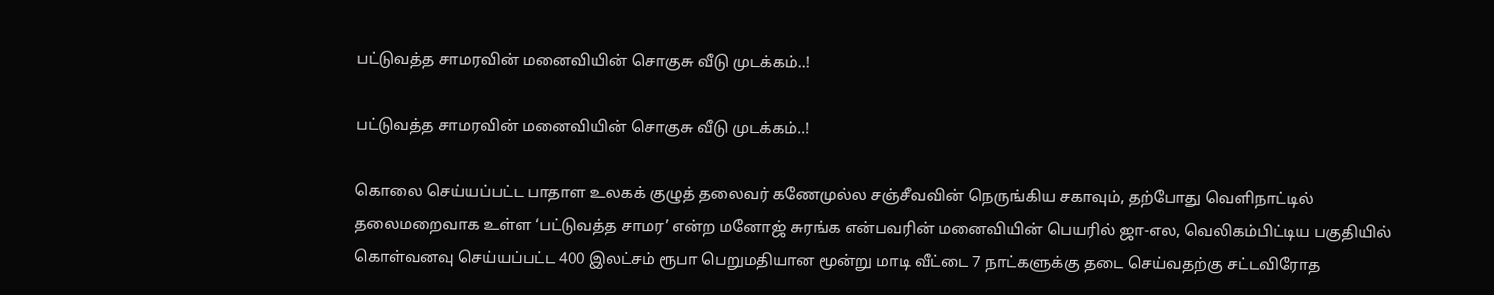பட்டுவத்த சாமரவின் மனைவியின் சொகுசு வீடு முடக்கம்..!

பட்டுவத்த சாமரவின் மனைவியின் சொகுசு வீடு முடக்கம்..!

கொலை செய்யப்பட்ட பாதாள உலகக் குழுத் தலைவர் கணேமுல்ல சஞ்சீவவின் நெருங்கிய சகாவும், தற்போது வெளிநாட்டில் தலைமறைவாக உள்ள ‘பட்டுவத்த சாமர’ என்ற மனோஜ் சுரங்க என்பவரின் மனைவியின் பெயரில் ஜா-எல, வெலிகம்பிட்டிய பகுதியில் கொள்வனவு செய்யப்பட்ட 400 இலட்சம் ரூபா பெறுமதியான மூன்று மாடி வீட்டை 7 நாட்களுக்கு தடை செய்வதற்கு சட்டவிரோத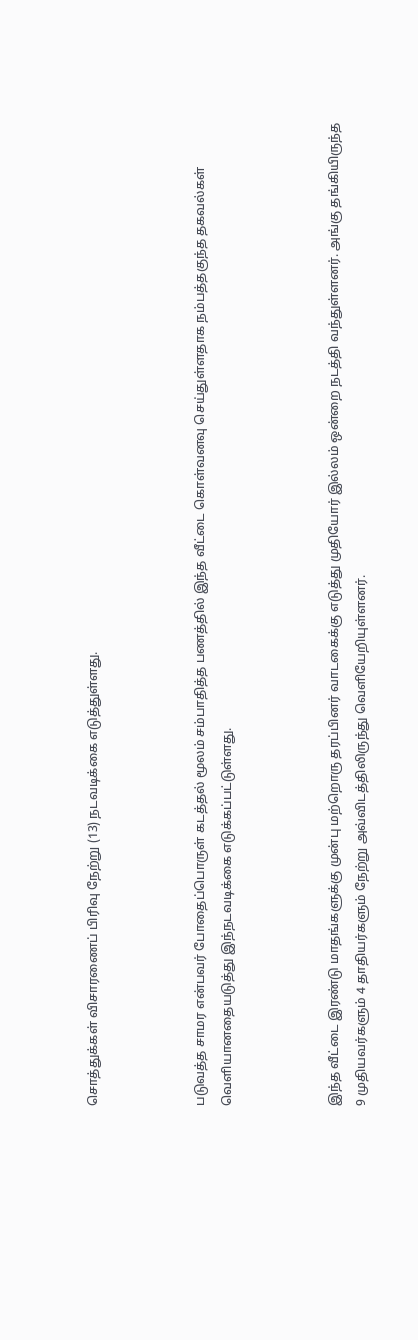சொத்துக்கள் விசாரணைப் பிரிவு நேற்று (13) நடவடிக்கை எடுத்துள்ளது.



படுவத்த சாமர என்பவர் போதைப்பொருள் கடத்தல் மூலம் சம்பாதித்த பணத்தில் இந்த வீட்டை கொள்வனவு செய்துள்ளதாக நம்பத்தகுந்த தகவல்கள் வௌியானதையடுத்து இந்நடவடிக்கை எடுக்கப்பட்டுள்ளது.



இந்த வீட்டை இரண்டு மாதங்களுக்கு முன்பு மற்றொரு தரப்பினர் வாடகைக்கு எடுத்து முதியோர் இல்லம் ஒன்றை நடத்தி வந்துள்ளனர். அங்கு தங்கியிருந்த 9 முதியவர்களும் 4 தாதியர்களும் நேற்று அவ்விடத்திலிருந்து வெளியேறியுள்ளனர்.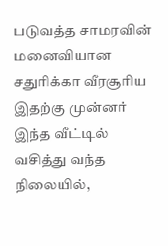படுவத்த சாமரவின் மனைவியான சதுரிக்கா வீரசூரிய இதற்கு முன்னர் இந்த வீட்டில் வசித்து வந்த நிலையில்,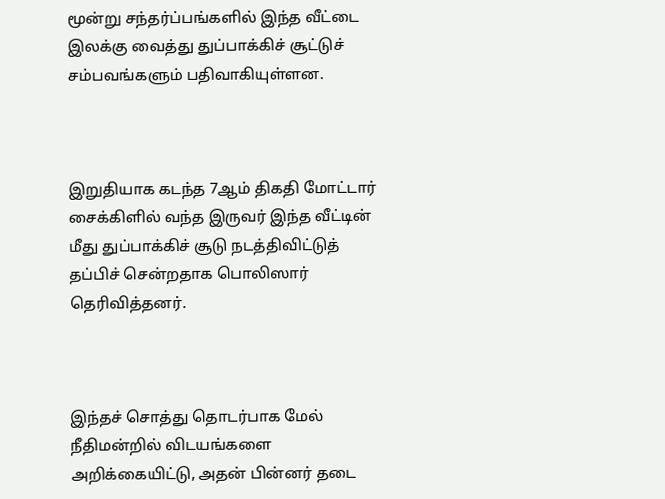மூன்று சந்தர்ப்பங்களில் இந்த வீட்டை இலக்கு வைத்து துப்பாக்கிச் சூட்டுச் சம்பவங்களும் பதிவாகியுள்ளன.



இறுதியாக கடந்த 7ஆம் திகதி மோட்டார் சைக்கிளில் வந்த இருவர் இந்த வீட்டின் மீது துப்பாக்கிச் சூடு நடத்திவிட்டுத் தப்பிச் சென்றதாக பொலிஸார் தெரிவித்தனர்.



இந்தச் சொத்து தொடர்பாக மேல் நீதிமன்றில் விடயங்களை அறிக்கையிட்டு, அதன் பின்னர் தடை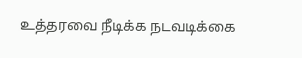உத்தரவை நீடிக்க நடவடிக்கை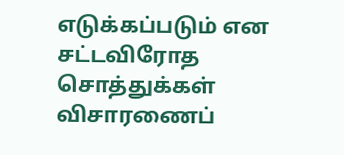எடுக்கப்படும் என சட்டவிரோத சொத்துக்கள் விசாரணைப்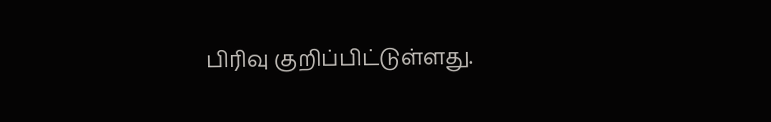பிரிவு குறிப்பிட்டுள்ளது.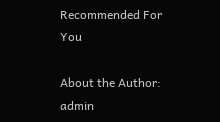Recommended For You

About the Author: admin